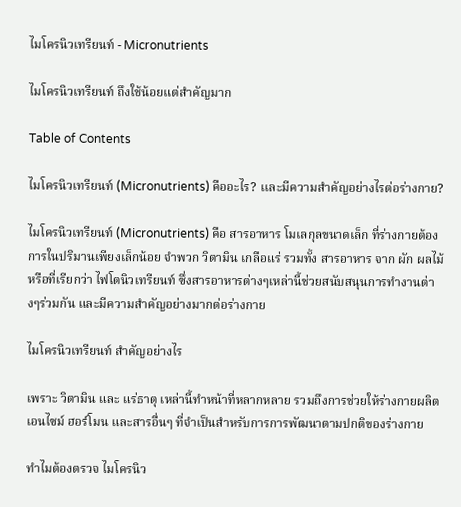ไมโครนิวเทรียนท์ - Micronutrients

ไมโครนิวเทรียนท์ ถึงใช้น้อยแต่สำคัญมาก

Table of Contents

ไมโครนิวเทรียนท์ (Micronutrients) คืออะไร? เเละมีความสำคัญอย่างไรต่อร่างกาย?

ไมโครนิวเทรียนท์ (Micronutrients) คือ สารอาหาร โมเลกุลขนาดเล็ก ที่ร่างกายต้องการในปริมานเพียงเล็กน้อย จำพวก วิตามิน เกลือแร่ รวมทั้ง สารอาหาร จาก ผัก ผลไม้ หรือที่เรียกว่า ไฟโตนิวเทรียนท์ ซึ่งสารอาหารต่างๆเหล่านี้ช่วยสนับสนุนการทำงานต่างๆร่วมกัน และมีความสำคัญอย่างมากต่อร่างกาย

ไมโครนิวเทรียนท์ สำคัญอย่างไร

เพราะ วิตามิน และ แร่ธาตุ เหล่านี้ทำหน้าที่หลากหลาย รวมถึงการช่วยให้ร่างกายผลิต เอนไซม์ ฮอร์โมน และสารอื่นๆ ที่จำเป็นสำหรับการการพัฒนาตามปกติของร่างกาย

ทำไมต้องตรวจ ไมโครนิว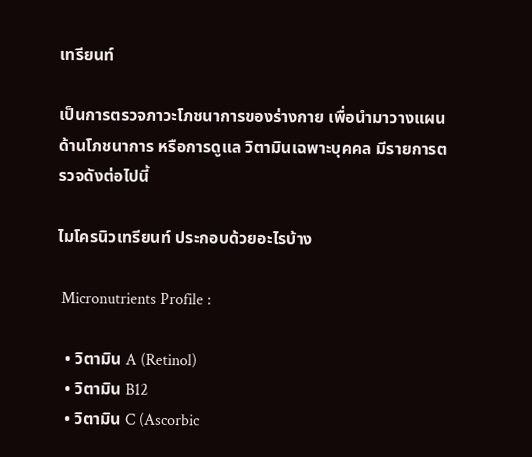เทรียนท์

เป็นการตรวจภาวะโภชนาการของร่างกาย เพื่อนำมาวางแผนด้านโภชนาการ หรือการดูแล วิตามินเฉพาะบุคคล มีรายการตรวจดังต่อไปนี้

ไมโครนิวเทรียนท์ ประกอบด้วยอะไรบ้าง

 Micronutrients Profile :

  • วิตามิน A (Retinol)
  • วิตามิน B12
  • วิตามิน C (Ascorbic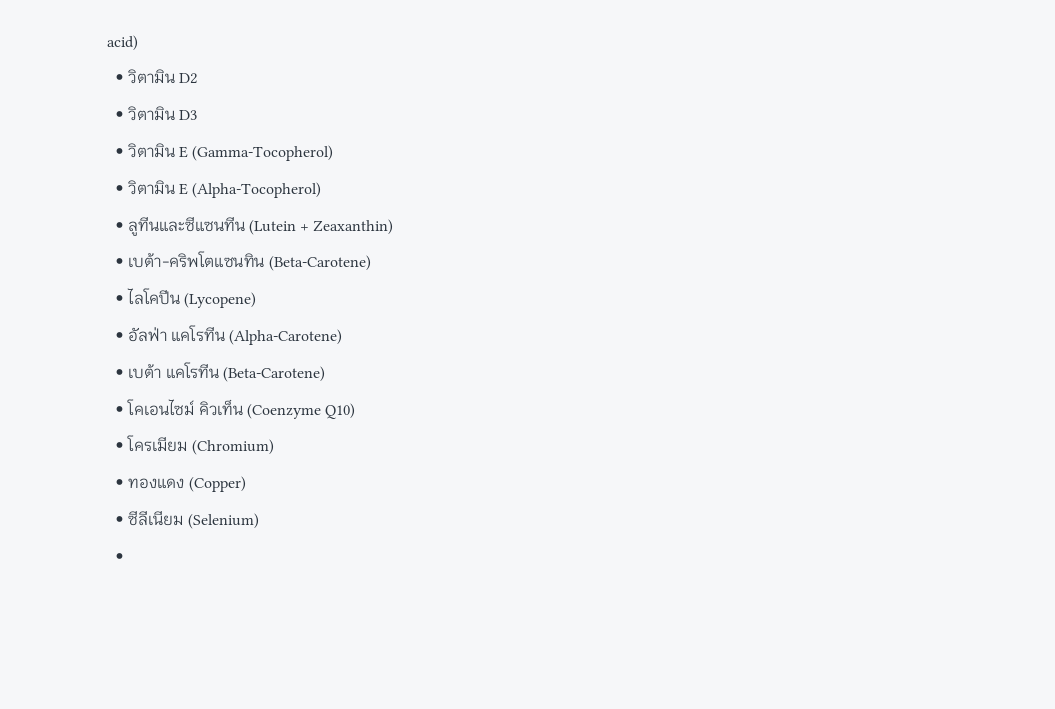acid)
  • วิตามิน D2
  • วิตามิน D3
  • วิตามิน E (Gamma-Tocopherol)
  • วิตามิน E (Alpha-Tocopherol)
  • ลูทีนและซีแซนทีน (Lutein + Zeaxanthin)
  • เบต้า-คริพโตแซนทิน (Beta-Carotene)
  • ไลโคปีน (Lycopene)
  • อัลฟ่า แคโรทีน (Alpha-Carotene)
  • เบต้า แคโรทีน (Beta-Carotene)
  • โคเอนไซม์ คิวเท็น (Coenzyme Q10)
  • โครเมียม (Chromium)
  • ทองแดง (Copper)
  • ซีลีเนียม (Selenium)
  •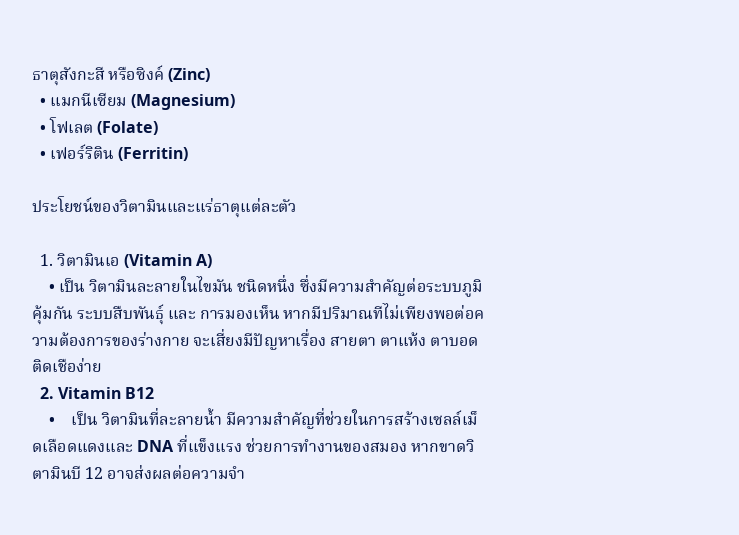ธาตุสังกะสี หรือซิงค์ (Zinc)
  • แมกนีเซียม (Magnesium)
  • โฟเลต (Folate)
  • เฟอร์ริติน (Ferritin)

ประโยชน์ของวิตามินและแร่ธาตุแต่ละตัว

  1. วิตามินเอ (Vitamin A)
    • เป็น วิตามินละลายในไขมัน ชนิดหนึ่ง ซึ่งมีความสําคัญต่อระบบภูมิคุ้มกัน ระบบสืบพันธุ์ และ การมองเห็น หากมีปริมาณทีไม่เพียงพอต่อความต้องการของร่างกาย จะเสี่ยงมีปัญหาเรื่อง สายตา ตาแห้ง ตาบอด ติดเชือง่าย
  2. Vitamin B12
    •    เป็น วิตามินที่ละลายน้ำ มีความสำคัญที่ช่วยในการสร้างเซลล์เม็ดเลือดแดงและ DNA ที่แข็งแรง ช่วยการทำงานของสมอง หากขาดวิตามินบี 12 อาจส่งผลต่อความจำ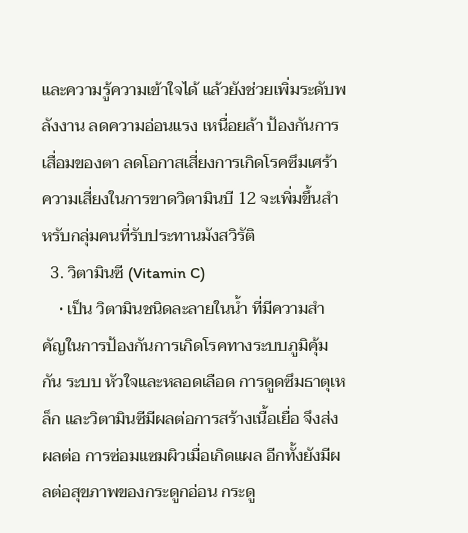และความรู้ความเข้าใจได้ แล้วยังช่วยเพิ่มระดับพลังงาน ลดความอ่อนแรง เหนื่อยล้า ป้องกันการเสื่อมของตา ลดโอกาสเสี่ยงการเกิดโรคซึมเศร้า ความเสี่ยงในการขาดวิตามินบี 12 จะเพิ่มขึ้นสำหรับกลุ่มคนที่รับประทานมังสวิรัติ
  3. วิตามินซี (Vitamin C)
    • เป็น วิตามินชนิดละลายในน้ำ ที่มีความสําคัญในการป้องกันการเกิดโรคทางระบบภูมิคุ้มกัน ระบบ หัวใจและหลอดเลือด การดูดซึมธาตุเหล็ก และวิตามินซีมีผลต่อการสร้างเนื้อเยื่อ จึงส่งผลต่อ การซ่อมแซมผิวเมื่อเกิดแผล อีกทั้งยังมีผลต่อสุขภาพของกระดูกอ่อน กระดู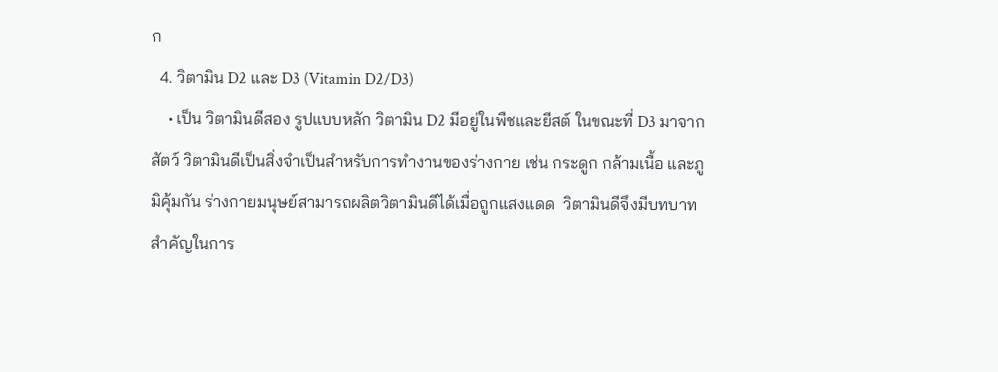ก
  4. วิตามิน D2 และ D3 (Vitamin D2/D3)
    • เป็น วิตามินดีสอง รูปแบบหลัก วิตามิน D2 มีอยู่ในพืชและยีสต์ ในขณะที่ D3 มาจากสัตว์ วิตามินดีเป็นสิ่งจำเป็นสำหรับการทำงานของร่างกาย เช่น กระดูก กล้ามเนื้อ และภูมิคุ้มกัน ร่างกายมนุษย์สามารถผลิตวิตามินดีได้เมื่อถูกแสงแดด  วิตามินดีจึงมีบทบาทสำคัญในการ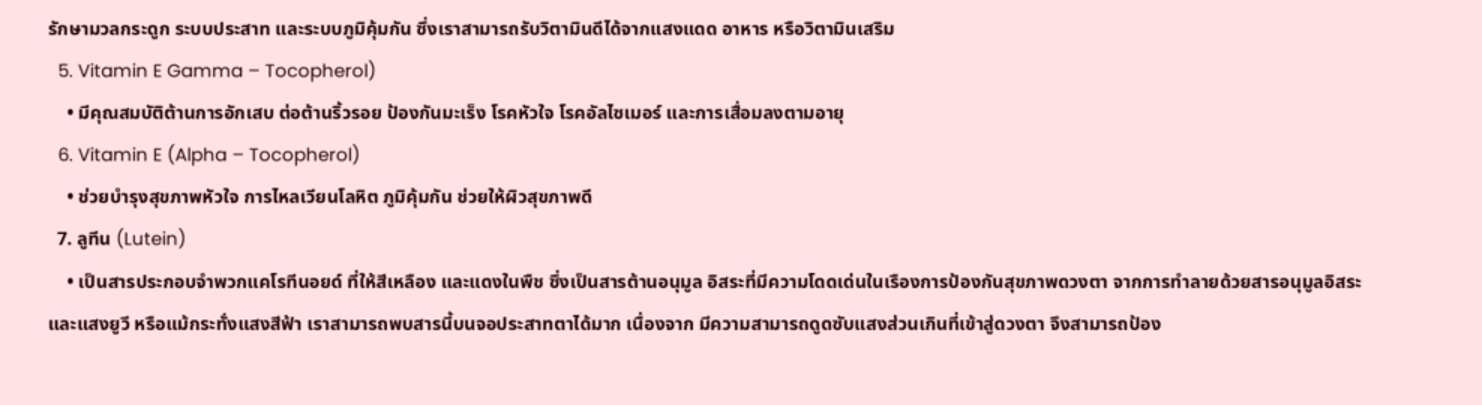รักษามวลกระดูก ระบบประสาท และระบบภูมิคุ้มกัน ซึ่งเราสามารถรับวิตามินดีได้จากแสงแดด อาหาร หรือวิตามินเสริม
  5. Vitamin E Gamma – Tocopherol)
    • มีคุณสมบัติต้านการอักเสบ ต่อต้านริ้วรอย ป้องกันมะเร็ง โรคหัวใจ โรคอัลไซเมอร์ และการเสื่อมลงตามอายุ
  6. Vitamin E (Alpha – Tocopherol)
    • ช่วยบำรุงสุขภาพหัวใจ การไหลเวียนโลหิต ภูมิคุ้มกัน ช่วยให้ผิวสุขภาพดี
  7. ลูทีน (Lutein)
    • เป็นสารประกอบจําพวกแคโรทีนอยด์ ที่ให้สีเหลือง และแดงในพืช ซึ่งเป็นสารต้านอนุมูล อิสระที่มีความโดดเด่นในเรืองการป้องกันสุขภาพดวงตา จากการทําลายด้วยสารอนุมูลอิสระ และแสงยูวี หรือแม้กระทั่งแสงสีฟ้า เราสามารถพบสารนี้บนจอประสาทตาได้มาก เนื่องจาก มีความสามารถดูดซับแสงส่วนเกินที่เข้าสู่ดวงตา จึงสามารถป้อง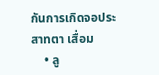กันการเกิดจอประสาทตา เสื่อม
    • ลู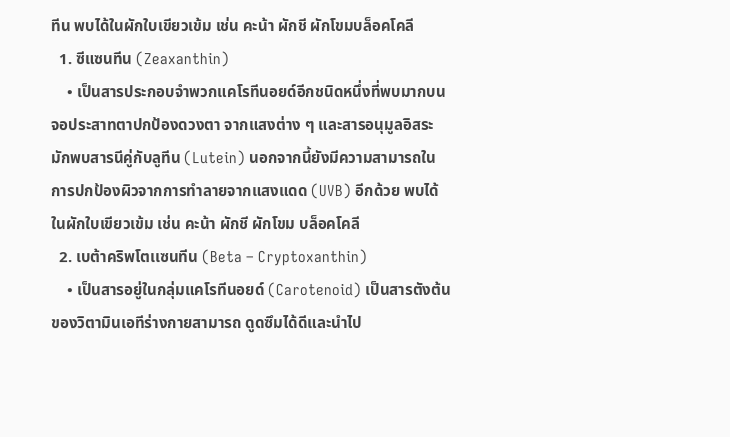ทีน พบได้ในผักใบเขียวเข้ม เช่น คะน้า ผักชี ผักโขมบล็อคโคลี
  1. ซีแซนทีน (Zeaxanthin)
    • เป็นสารประกอบจําพวกแคโรทีนอยด์อีกชนิดหนึ่งที่พบมากบนจอประสาทตาปกป้องดวงตา จากแสงต่าง ๆ และสารอนุมูลอิสระ มักพบสารนีคู่กับลูทีน (Lutein) นอกจากนี้ยังมีความสามารถในการปกป้องผิวจากการทําลายจากแสงแดด (UVB) อีกด้วย พบได้ในผักใบเขียวเข้ม เช่น คะน้า ผักชี ผักโขม บล็อคโคลี
  2. เบต้าคริพโตเเซนทีน (Beta – Cryptoxanthin)
    • เป็นสารอยู่ในกลุ่มแคโรทีนอยด์ (Carotenoid) เป็นสารตังต้นของวิตามินเอทีร่างกายสามารถ ดูดซึมได้ดีและนําไป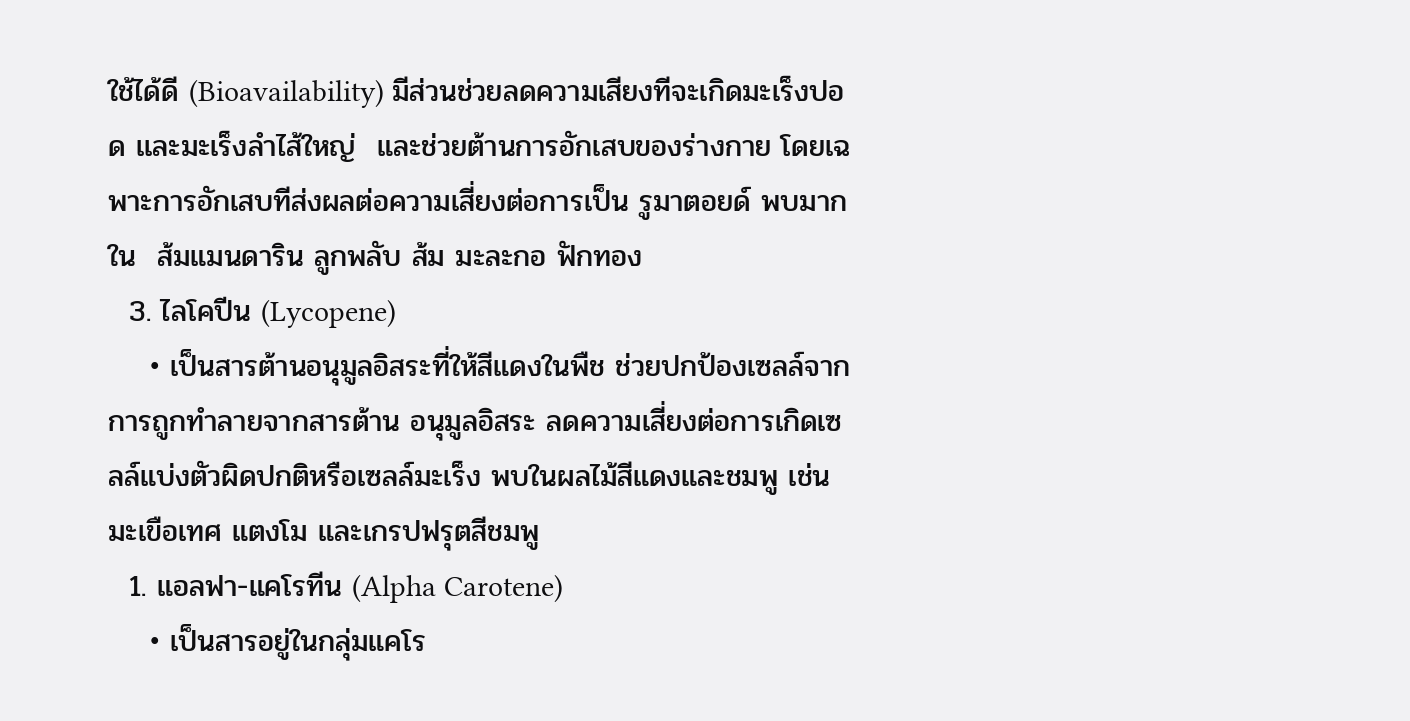ใช้ได้ดี (Bioavailability) มีส่วนช่วยลดความเสียงทีจะเกิดมะเร็งปอด เเละมะเร็งลำไส้ใหญ่  และช่วยต้านการอักเสบของร่างกาย โดยเฉพาะการอักเสบทีส่งผลต่อความเสี่ยงต่อการเป็น รูมาตอยด์ พบมากใน  ส้มแมนดาริน ลูกพลับ ส้ม มะละกอ ฟักทอง
  3. ไลโคปีน (Lycopene)
    • เป็นสารต้านอนุมูลอิสระที่ให้สีแดงในพืช ช่วยปกป้องเซลล์จากการถูกทําลายจากสารต้าน อนุมูลอิสระ ลดความเสี่ยงต่อการเกิดเซลล์แบ่งตัวผิดปกติหรือเซลล์มะเร็ง พบในผลไม้สีแดงและชมพู เช่น มะเขือเทศ แตงโม และเกรปฟรุตสีชมพู
  1. แอลฟา-แคโรทีน (Alpha Carotene)
    • เป็นสารอยู่ในกลุ่มแคโร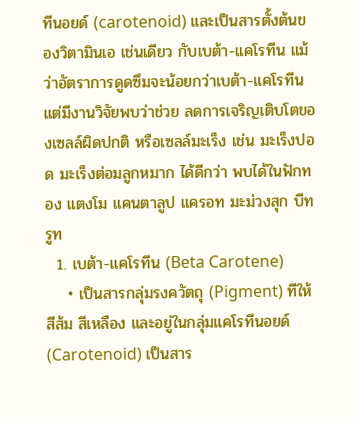ทีนอยด์ (carotenoid) และเป็นสารตั้งต้นของวิตามินเอ เช่นเดียว กับเบต้า-แคโรทีน แม้ว่าอัตราการดูดซึมจะน้อยกว่าเบต้า-แคโรทีน แต่มีงานวิจัยพบว่าช่วย ลดการเจริญเติบโตของเซลล์ผิดปกติ หรือเซลล์มะเร็ง เช่น มะเร็งปอด มะเร็งต่อมลูกหมาก ได้ดีกว่า พบได้ในฟักทอง แตงโม แคนตาลูป แครอท มะม่วงสุก บีทรูท
  1. เบต้า-แคโรทีน (Beta Carotene)
    • เป็นสารกลุ่มรงควัตถุ (Pigment) ทีให้สีส้ม สีเหลือง และอยู่ในกลุ่มแคโรทีนอยด์ (Carotenoid) เป็นสาร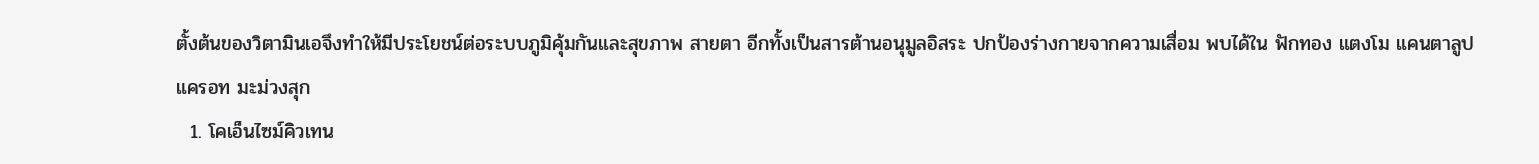ตั้งต้นของวิตามินเอจึงทําให้มีประโยชน์ต่อระบบภูมิคุ้มกันและสุขภาพ สายตา อีกทั้งเป็นสารต้านอนุมูลอิสระ ปกป้องร่างกายจากความเสื่อม พบได้ใน ฟักทอง แตงโม แคนตาลูป แครอท มะม่วงสุก
  1. โคเอ็นไซม์คิวเทน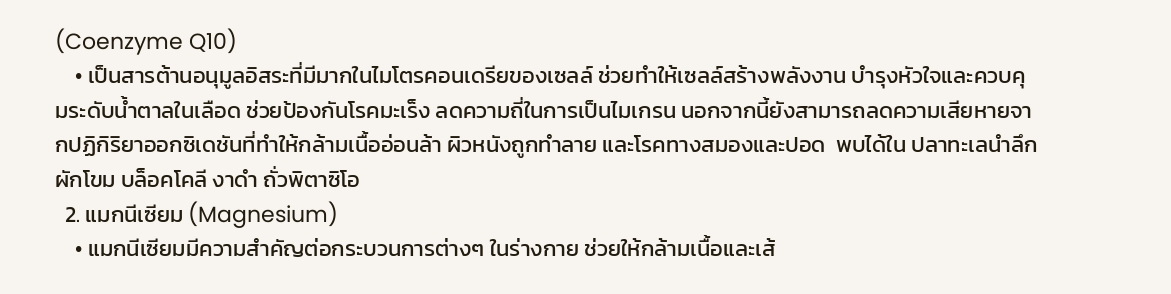(Coenzyme Q10)
    • เป็นสารต้านอนุมูลอิสระที่มีมากในไมโตรคอนเดรียของเซลล์ ช่วยทำให้เซลล์สร้างพลังงาน บำรุงหัวใจและควบคุมระดับน้ำตาลในเลือด ช่วยป้องกันโรคมะเร็ง ลดความถี่ในการเป็นไมเกรน นอกจากนี้ยังสามารถลดความเสียหายจากปฏิกิริยาออกซิเดชันที่ทำให้กล้ามเนื้ออ่อนล้า ผิวหนังถูกทำลาย และโรคทางสมองและปอด  พบได้ใน ปลาทะเลนําลึก ผักโขม บล็อคโคลี งาดํา ถั่วพิตาซิโอ
  2. แมกนีเซียม (Magnesium)
    • แมกนีเซียมมีความสำคัญต่อกระบวนการต่างๆ ในร่างกาย ช่วยให้กล้ามเนื้อและเส้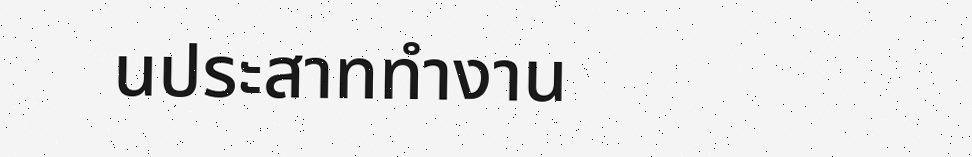นประสาททำงาน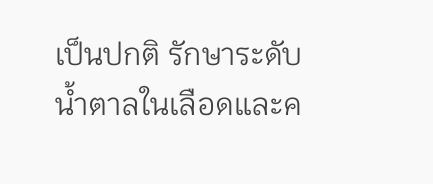เป็นปกติ รักษาระดับน้ำตาลในเลือดและค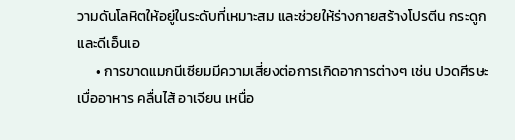วามดันโลหิตให้อยู่ในระดับที่เหมาะสม และช่วยให้ร่างกายสร้างโปรตีน กระดูก และดีเอ็นเอ
      • การขาดแมกนีเซียมมีความเสี่ยงต่อการเกิดอาการต่างๆ เช่น ปวดศีรษะ เบื่ออาหาร คลื่นไส้ อาเจียน เหนื่อ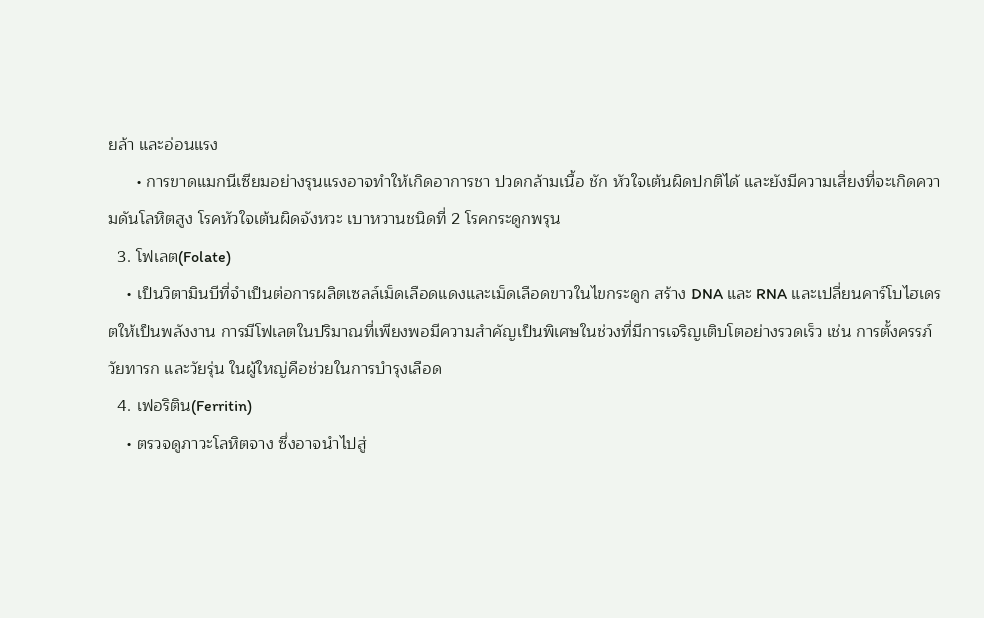ยล้า และอ่อนแรง
      • การขาดแมกนีเซียมอย่างรุนแรงอาจทำให้เกิดอาการชา ปวดกล้ามเนื้อ ชัก หัวใจเต้นผิดปกติได้ และยังมีความเสี่ยงที่จะเกิดความดันโลหิตสูง โรคหัวใจเต้นผิดจังหวะ เบาหวานชนิดที่ 2 โรคกระดูกพรุน
  3. โฟเลต(Folate)
    • เป็นวิตามินบีที่จำเป็นต่อการผลิตเซลล์เม็ดเลือดแดงและเม็ดเลือดขาวในไขกระดูก สร้าง DNA และ RNA และเปลี่ยนคาร์โบไฮเดรตให้เป็นพลังงาน การมีโฟเลตในปริมาณที่เพียงพอมีความสำคัญเป็นพิเศษในช่วงที่มีการเจริญเติบโตอย่างรวดเร็ว เช่น การตั้งครรภ์ วัยทารก และวัยรุ่น ในผู้ใหญ่คือช่วยในการบำรุงเลือด
  4. เฟอริติน(Ferritin)
    • ตรวจดูภาวะโลหิตจาง ซึ่งอาจนำไปสู่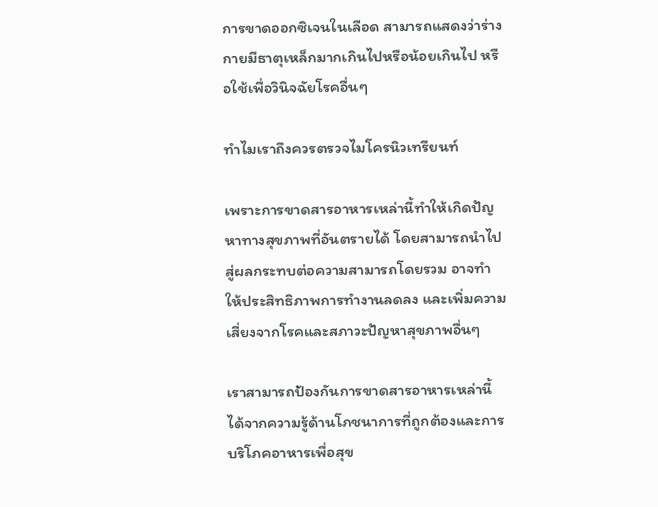การขาดออกซิเจนในเลือด สามารถแสดงว่าร่างกายมีธาตุเหล็กมากเกินไปหรือน้อยเกินไป หรือใช้เพื่อวินิจฉัยโรคอื่นๆ

ทำไมเราถึงควรตรวจไมโครนิวเทรียนท์

เพราะการขาดสารอาหารเหล่านี้ทำให้เกิดปัญหาทางสุขภาพที่อันตรายได้ โดยสามารถนำไปสู่ผลกระทบต่อความสามารถโดยรวม อาจทำให้ประสิทธิภาพการทำงานลดลง และเพิ่มความเสี่ยงจากโรคและสภาวะปัญหาสุขภาพอื่นๆ

เราสามารถป้องกันการขาดสารอาหารเหล่านี้ได้จากความรู้ด้านโภชนาการที่ถูกต้องและการบริโภคอาหารเพื่อสุข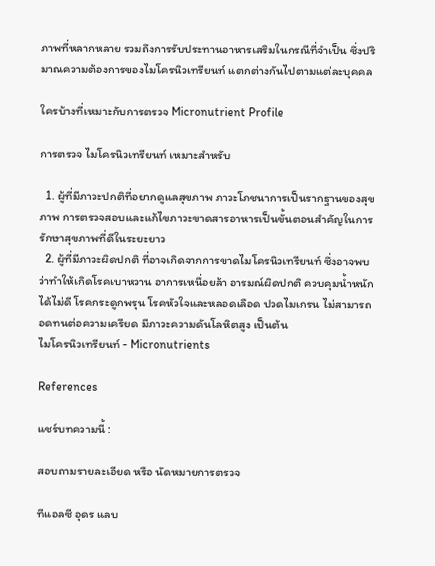ภาพที่หลากหลาย รวมถึงการรับประทานอาหารเสริมในกรณีที่จำเป็น ซึ่งปริมาณความต้องการของไมโครนิวเทรียนท์ แตกต่างกันไปตามแต่ละบุคคล

ใครบ้างที่เหมาะกับการตรวจ Micronutrient Profile

การตรวจ ไมโครนิวเทรียนท์ เหมาะสำหรับ

  1. ผู้ที่มีภาวะปกติที่อยากดูแลสุขภาพ ภาวะโภชนาการเป็นรากฐานของสุขภาพ การตรวจสอบและแก้ไขภาวะขาดสารอาหารเป็นขั้นตอนสำคัญในการรักษาสุขภาพที่ดีในระยะยาว
  2. ผู้ที่มีภาวะผิดปกติ ที่อาจเกิดจากการขาดไมโครนิวเทรียนท์ ซึ่งอาจพบว่าทำให้เกิดโรคเบาหวาน อาการเหนื่อยล้า อารมณ์ผิดปกติ ควบคุมน้ำหนักได้ไม่ดี โรคกระดูกพรุน โรคหัวใจและหลอดเลือด ปวดไมเกรน ไม่สามารถอดทนต่อความเครียด มีภาวะความดันโลหิตสูง เป็นต้น
ไมโครนิวเทรียนท์ - Micronutrients

References

แชร์บทความนี้ :

สอบถามรายละเอียด หรือ นัดหมายการตรวจ

ทีแอลซี อุดร แลบ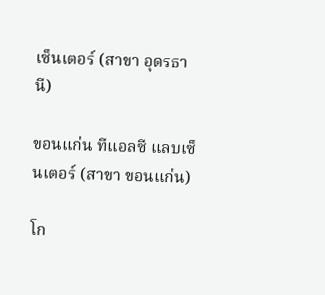เซ็นเตอร์ (สาขา อุดรธานี)

ขอนแก่น ทีแอลซี แลบเซ็นเตอร์ (สาขา ขอนแก่น)

โก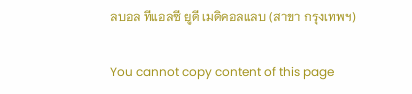ลบอล ทีแอลซี ยูดี เมดิคอลแลบ (สาขา กรุงเทพฯ)

You cannot copy content of this page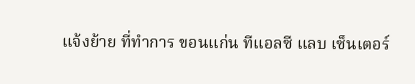แจ้งย้าย ที่ทำการ ขอนแก่น ทีแอลซี แลบ เซ็นเตอร์